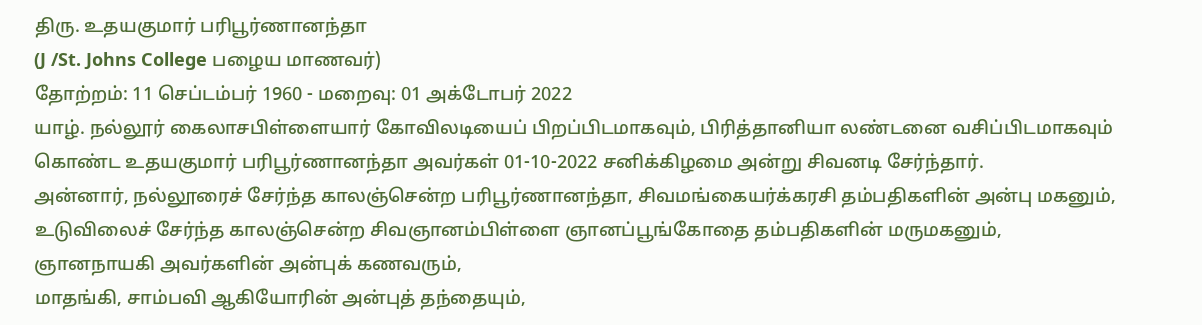திரு. உதயகுமார் பரிபூர்ணானந்தா
(J /St. Johns College பழைய மாணவர்)
தோற்றம்: 11 செப்டம்பர் 1960 - மறைவு: 01 அக்டோபர் 2022
யாழ். நல்லூர் கைலாசபிள்ளையார் கோவிலடியைப் பிறப்பிடமாகவும், பிரித்தானியா லண்டனை வசிப்பிடமாகவும் கொண்ட உதயகுமார் பரிபூர்ணானந்தா அவர்கள் 01-10-2022 சனிக்கிழமை அன்று சிவனடி சேர்ந்தார்.
அன்னார், நல்லூரைச் சேர்ந்த காலஞ்சென்ற பரிபூர்ணானந்தா, சிவமங்கையர்க்கரசி தம்பதிகளின் அன்பு மகனும்,
உடுவிலைச் சேர்ந்த காலஞ்சென்ற சிவஞானம்பிள்ளை ஞானப்பூங்கோதை தம்பதிகளின் மருமகனும்,
ஞானநாயகி அவர்களின் அன்புக் கணவரும்,
மாதங்கி, சாம்பவி ஆகியோரின் அன்புத் தந்தையும்,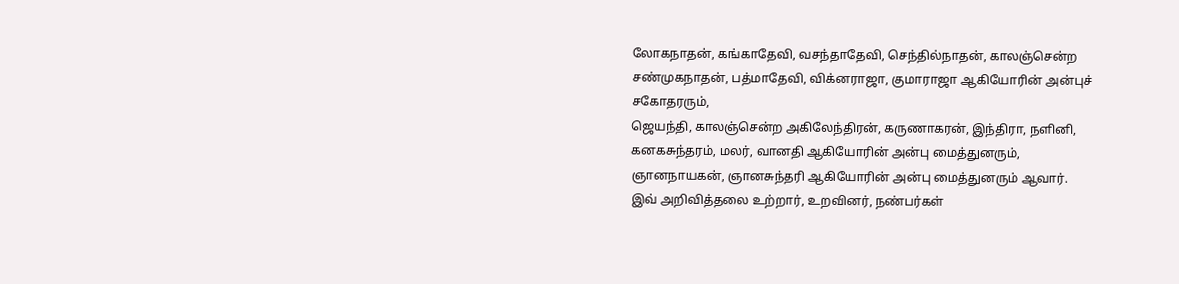லோகநாதன், கங்காதேவி, வசந்தாதேவி, செந்தில்நாதன், காலஞ்சென்ற சண்முகநாதன், பத்மாதேவி, விக்னராஜா, குமாராஜா ஆகியோரின் அன்புச் சகோதரரும்,
ஜெயந்தி, காலஞ்சென்ற அகிலேந்திரன், கருணாகரன், இந்திரா, நளினி, கனகசுந்தரம், மலர், வானதி ஆகியோரின் அன்பு மைத்துனரும்,
ஞானநாயகன், ஞானசுந்தரி ஆகியோரின் அன்பு மைத்துனரும் ஆவார்.
இவ் அறிவித்தலை உற்றார், உறவினர், நண்பர்கள்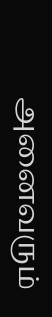அனைவரும்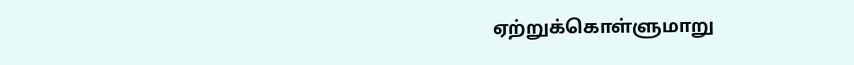ஏற்றுக்கொள்ளுமாறு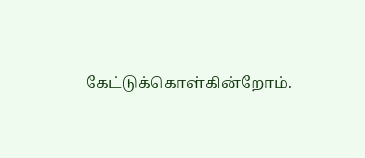கேட்டுக்கொள்கின்றோம்.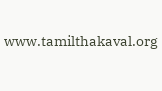www.tamilthakaval.org